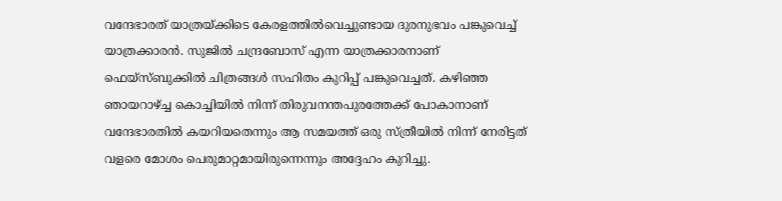വന്ദേഭാരത് യാത്രയ്ക്കിടെ കേരളത്തിൽവെച്ചുണ്ടായ ദുരനുഭവം പങ്കുവെച്ച് യാത്രക്കാരൻ. സുജിൽ ചന്ദ്രബോസ് എന്ന യാത്രക്കാരനാണ് ഫെയ്സ്ബുക്കിൽ ചിത്രങ്ങൾ സഹിതം കുറിപ്പ് പങ്കുവെച്ചത്. കഴിഞ്ഞ ഞായറാഴ്ച്ച കൊച്ചിയിൽ നിന്ന് തിരുവനന്തപുരത്തേക്ക് പോകാനാണ് വന്ദേഭാരതിൽ കയറിയതെന്നും ആ സമയത്ത് ഒരു സ്ത്രീയിൽ നിന്ന് നേരിട്ടത് വളരെ മോശം പെരുമാറ്റമായിരുന്നെന്നും അദ്ദേഹം കുറിച്ചു.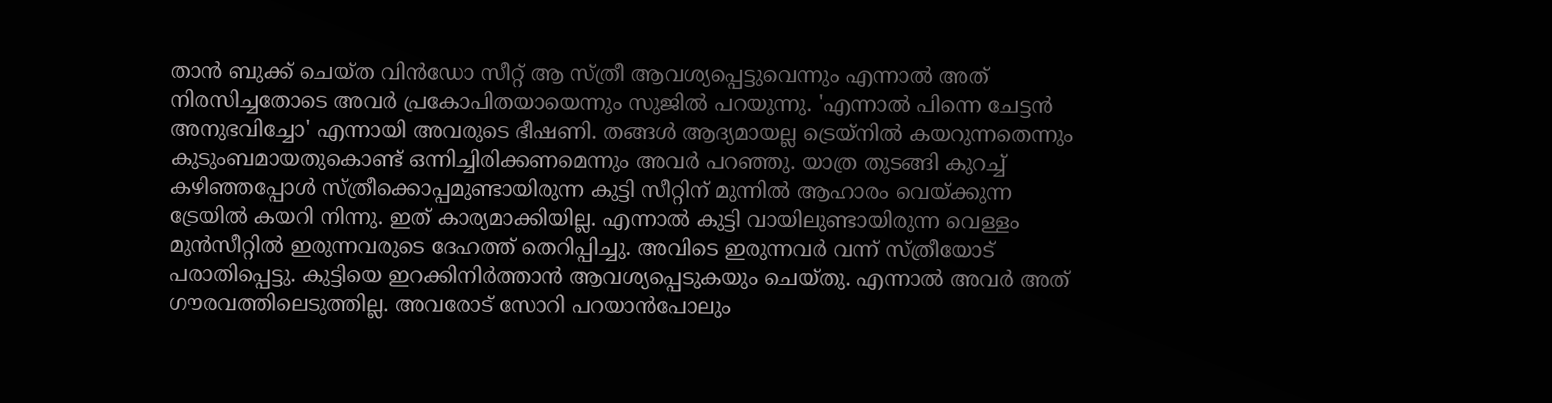താൻ ബുക്ക് ചെയ്ത വിൻഡോ സീറ്റ് ആ സ്ത്രീ ആവശ്യപ്പെട്ടുവെന്നും എന്നാൽ അത് നിരസിച്ചതോടെ അവർ പ്രകോപിതയായെന്നും സുജിൽ പറയുന്നു. 'എന്നാൽ പിന്നെ ചേട്ടൻ അനുഭവിച്ചോ' എന്നായി അവരുടെ ഭീഷണി. തങ്ങൾ ആദ്യമായല്ല ട്രെയ്നിൽ കയറുന്നതെന്നും കുടുംബമായതുകൊണ്ട് ഒന്നിച്ചിരിക്കണമെന്നും അവർ പറഞ്ഞു. യാത്ര തുടങ്ങി കുറച്ച് കഴിഞ്ഞപ്പോൾ സ്ത്രീക്കൊപ്പമുണ്ടായിരുന്ന കുട്ടി സീറ്റിന് മുന്നിൽ ആഹാരം വെയ്ക്കുന്ന ട്രേയിൽ കയറി നിന്നു. ഇത് കാര്യമാക്കിയില്ല. എന്നാൽ കുട്ടി വായിലുണ്ടായിരുന്ന വെള്ളം മുൻസീറ്റിൽ ഇരുന്നവരുടെ ദേഹത്ത് തെറിപ്പിച്ചു. അവിടെ ഇരുന്നവർ വന്ന് സ്ത്രീയോട് പരാതിപ്പെട്ടു. കുട്ടിയെ ഇറക്കിനിർത്താൻ ആവശ്യപ്പെടുകയും ചെയ്തു. എന്നാൽ അവർ അത് ഗൗരവത്തിലെടുത്തില്ല. അവരോട് സോറി പറയാൻപോലും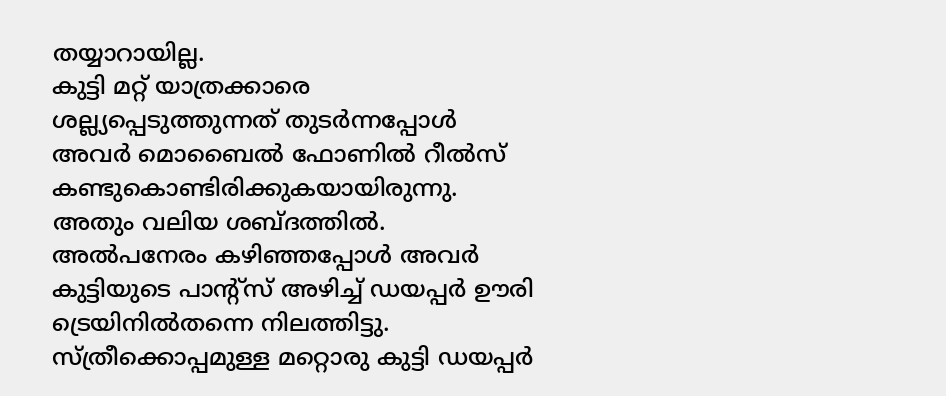തയ്യാറായില്ല.
കുട്ടി മറ്റ് യാത്രക്കാരെ ശല്ല്യപ്പെടുത്തുന്നത് തുടർന്നപ്പോൾ അവർ മൊബൈൽ ഫോണിൽ റീൽസ് കണ്ടുകൊണ്ടിരിക്കുകയായിരുന്നു. അതും വലിയ ശബ്ദത്തിൽ. അൽപനേരം കഴിഞ്ഞപ്പോൾ അവർ കുട്ടിയുടെ പാന്റ്സ് അഴിച്ച് ഡയപ്പർ ഊരി ട്രെയിനിൽതന്നെ നിലത്തിട്ടു. സ്ത്രീക്കൊപ്പമുള്ള മറ്റൊരു കുട്ടി ഡയപ്പർ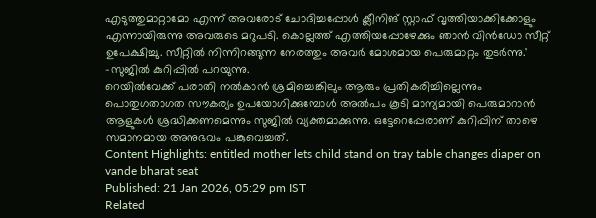എടുത്തുമാറ്റാമോ എന്ന് അവരോട് ചോദിച്ചപ്പോൾ ക്ലീനിങ് സ്റ്റാഫ് വൃത്തിയാക്കിക്കോളും എന്നായിരുന്നു അവരുടെ മറുപടി. കൊല്ലത്ത് എത്തിയപ്പോഴേക്കും ഞാൻ വിൻഡോ സീറ്റ് ഉപേക്ഷിച്ചു. സീറ്റിൽ നിന്നിറങ്ങുന്ന നേരത്തും അവർ മോശമായ പെരുമാറ്റം തുടർന്നു.' -സുജിൽ കുറിപ്പിൽ പറയുന്നു.
റെയിൽവേക്ക് പരാതി നൽകാൻ ശ്രമിച്ചെങ്കിലും ആരും പ്രതികരിച്ചില്ലെന്നും പൊതുഗതാഗത സൗകര്യം ഉപയോഗിക്കുമ്പോൾ അൽപം കൂടി മാന്യമായി പെരുമാറാൻ ആളുകൾ ശ്രദ്ധിക്കണമെന്നും സുജിൽ വ്യക്തമാക്കുന്നു. ഒട്ടേറെപ്പേരാണ് കുറിപ്പിന് താഴെ സമാനമായ അനുഭവം പങ്കുവെച്ചത്.
Content Highlights: entitled mother lets child stand on tray table changes diaper on vande bharat seat
Published: 21 Jan 2026, 05:29 pm IST
Related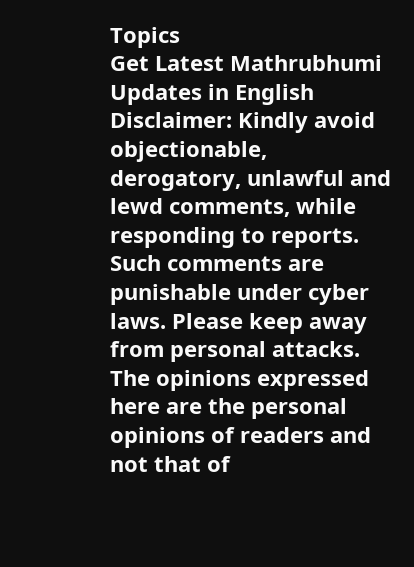Topics
Get Latest Mathrubhumi Updates in English
Disclaimer: Kindly avoid objectionable, derogatory, unlawful and lewd comments, while responding to reports. Such comments are punishable under cyber laws. Please keep away from personal attacks. The opinions expressed here are the personal opinions of readers and not that of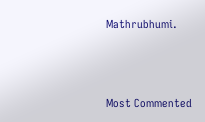Mathrubhumi.



Most Commented